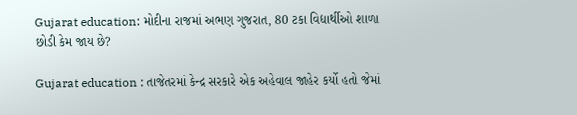Gujarat education: મોદીના રાજમાં અભણ ગુજરાત, 80 ટકા વિદ્યાર્થીઓ શાળા છોડી કેમ જાય છે?

Gujarat education : તાજેતરમાં કેન્દ્ર સરકારે એક અહેવાલ જાહેર કર્યો હતો જેમાં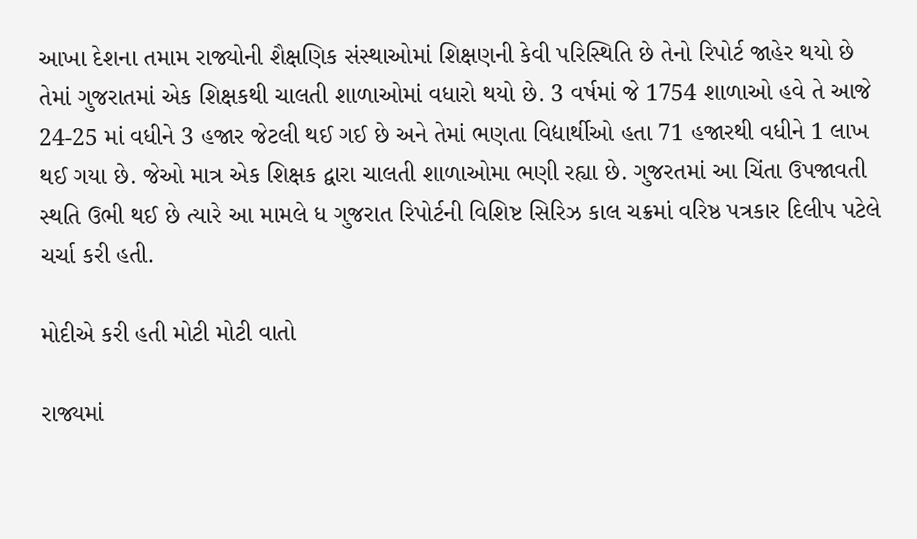આખા દેશના તમામ રાજ્યોની શૈક્ષણિક સંસ્થાઓમાં શિક્ષણની કેવી પરિસ્થિતિ છે તેનો રિપોર્ટ જાહેર થયો છે તેમાં ગુજરાતમાં એક શિક્ષકથી ચાલતી શાળાઓમાં વધારો થયો છે. 3 વર્ષમાં જે 1754 શાળાઓ હવે તે આજે 24-25 માં વધીને 3 હજાર જેટલી થઈ ગઈ છે અને તેમાં ભણતા વિદ્યાર્થીઓ હતા 71 હજારથી વધીને 1 લાખ થઈ ગયા છે. જેઓ માત્ર એક શિક્ષક દ્વારા ચાલતી શાળાઓમા ભણી રહ્યા છે. ગુજરતમાં આ ચિંતા ઉપજાવતી સ્થતિ ઉભી થઈ છે ત્યારે આ મામલે ધ ગુજરાત રિપોર્ટની વિશિષ્ટ સિરિઝ કાલ ચક્રમાં વરિષ્ઠ પત્રકાર દિલીપ પટેલે ચર્ચા કરી હતી.

મોદીએ કરી હતી મોટી મોટી વાતો

રાજ્યમાં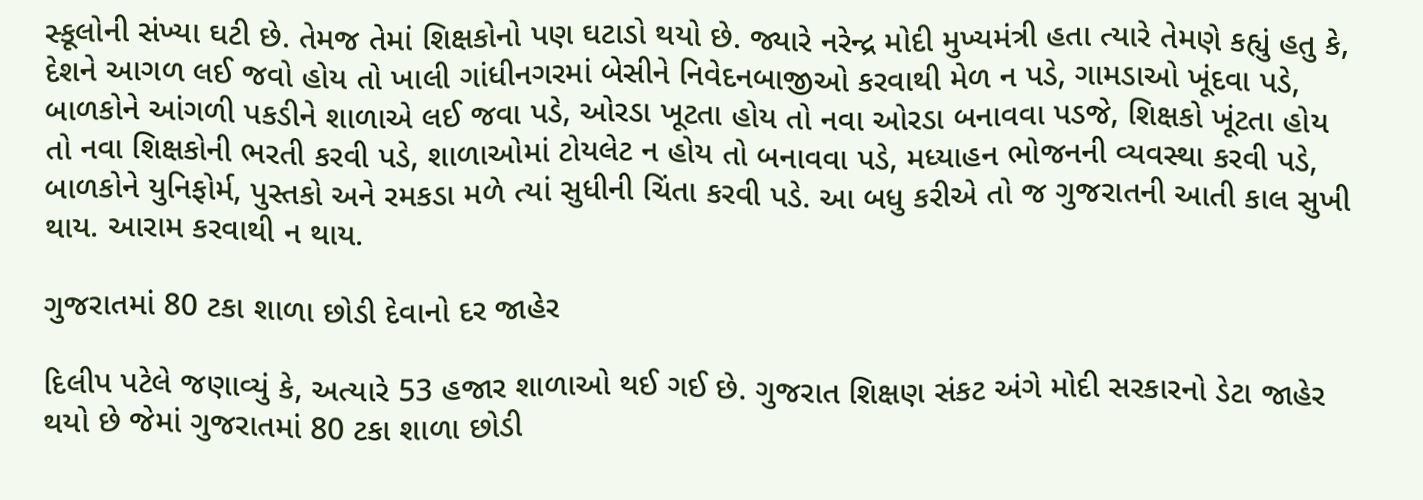સ્કૂલોની સંખ્યા ઘટી છે. તેમજ તેમાં શિક્ષકોનો પણ ઘટાડો થયો છે. જ્યારે નરેન્દ્ર મોદી મુખ્યમંત્રી હતા ત્યારે તેમણે કહ્યું હતુ કે, દેશને આગળ લઈ જવો હોય તો ખાલી ગાંધીનગરમાં બેસીને નિવેદનબાજીઓ કરવાથી મેળ ન પડે, ગામડાઓ ખૂંદવા પડે, બાળકોને આંગળી પકડીને શાળાએ લઈ જવા પડે, ઓરડા ખૂટતા હોય તો નવા ઓરડા બનાવવા પડજે, શિક્ષકો ખૂંટતા હોય તો નવા શિક્ષકોની ભરતી કરવી પડે, શાળાઓમાં ટોયલેટ ન હોય તો બનાવવા પડે, મધ્યાહન ભોજનની વ્યવસ્થા કરવી પડે, બાળકોને યુનિફોર્મ, પુસ્તકો અને રમકડા મળે ત્યાં સુધીની ચિંતા કરવી પડે. આ બધુ કરીએ તો જ ગુજરાતની આતી કાલ સુખી થાય. આરામ કરવાથી ન થાય.

ગુજરાતમાં 80 ટકા શાળા છોડી દેવાનો દર જાહેર

દિલીપ પટેલે જણાવ્યું કે, અત્યારે 53 હજાર શાળાઓ થઈ ગઈ છે. ગુજરાત શિક્ષણ સંકટ અંગે મોદી સરકારનો ડેટા જાહેર થયો છે જેમાં ગુજરાતમાં 80 ટકા શાળા છોડી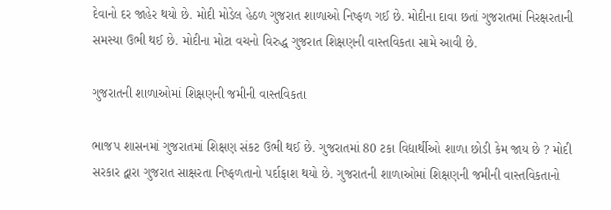દેવાનો દર જાહેર થયો છે. મોદી મોડેલ હેઠળ ગુજરાત શાળાઓ નિષ્ફળ ગઈ છે. મોદીના દાવા છતાં ગુજરાતમાં નિરક્ષરતાની સમસ્યા ઉભી થઈ છે. મોદીના મોટા વચનો વિરુદ્ધ ગુજરાત શિક્ષણની વાસ્તવિકતા સામે આવી છે.

ગુજરાતની શાળાઓમાં શિક્ષણની જમીની વાસ્તવિકતા

ભાજપ શાસનમાં ગુજરાતમાં શિક્ષણ સંકટ ઉભી થઈ છે. ગુજરાતમાં 80 ટકા વિદ્યાર્થીઓ શાળા છોડી કેમ જાય છે ? મોદી સરકાર દ્વારા ગુજરાત સાક્ષરતા નિષ્ફળતાનો પર્દાફાશ થયો છે. ગુજરાતની શાળાઓમાં શિક્ષણની જમીની વાસ્તવિકતાનો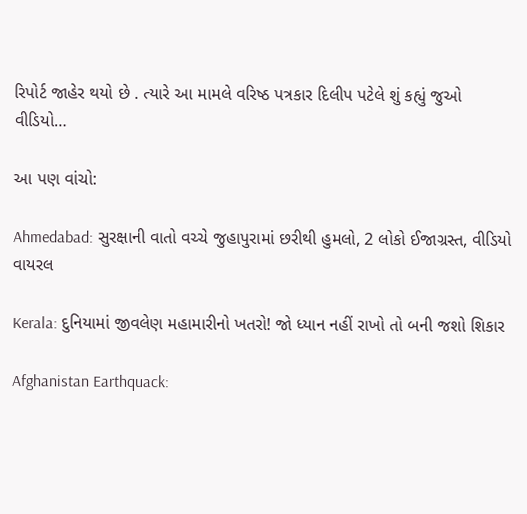રિપોર્ટ જાહેર થયો છે . ત્યારે આ મામલે વરિષ્ઠ પત્રકાર દિલીપ પટેલે શું કહ્યું જુઓ વીડિયો…

આ પણ વાંચો:

Ahmedabad: સુરક્ષાની વાતો વચ્ચે જુહાપુરામાં છરીથી હુમલો, 2 લોકો ઈજાગ્રસ્ત, વીડિયો વાયરલ

Kerala: દુનિયામાં જીવલેણ મહામારીનો ખતરો! જો ધ્યાન નહીં રાખો તો બની જશો શિકાર

Afghanistan Earthquack: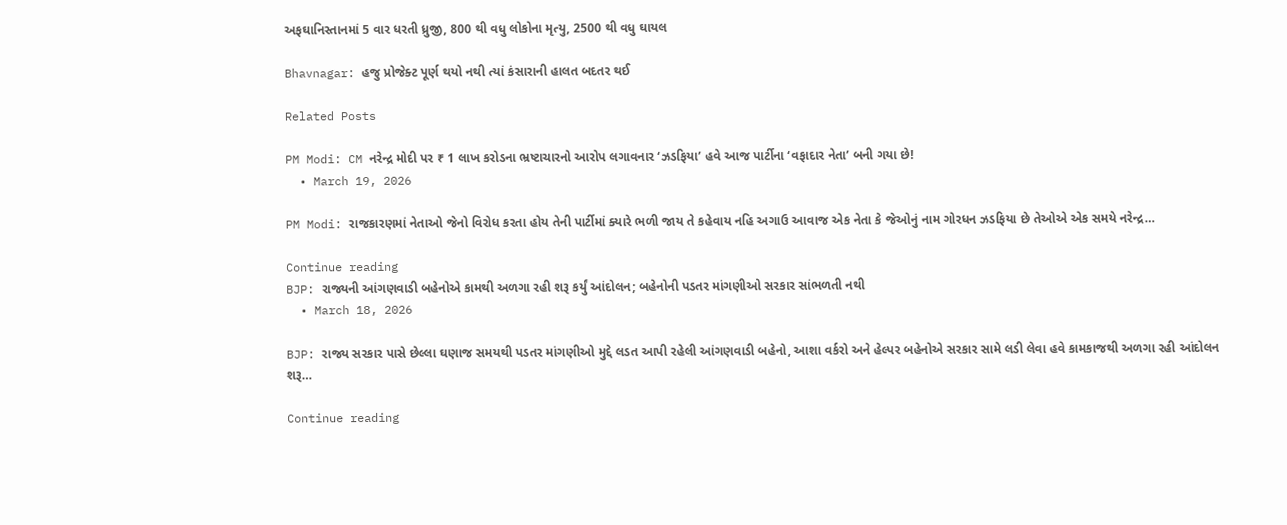અફઘાનિસ્તાનમાં 5 વાર ધરતી ધ્રુજી, 800 થી વધુ લોકોના મૃત્યુ, 2500 થી વધુ ઘાયલ

Bhavnagar: હજુ પ્રોજેક્ટ પૂર્ણ થયો નથી ત્યાં કંસારાની હાલત બદતર થઈ

Related Posts

PM Modi: CM નરેન્દ્ર મોદી પર ₹ 1 લાખ કરોડના ભ્રષ્ટાચારનો આરોપ લગાવનાર ‘ઝડફિયા’ હવે આજ પાર્ટીના ‘વફાદાર નેતા’ બની ગયા છે!
  • March 19, 2026

PM Modi: રાજકારણમાં નેતાઓ જેનો વિરોધ કરતા હોય તેની પાર્ટીમાં ક્યારે ભળી જાય તે કહેવાય નહિ અગાઉ આવાજ એક નેતા કે જેઓનું નામ ગોરધન ઝડફિયા છે તેઓએ એક સમયે નરેન્દ્ર…

Continue reading
BJP: રાજ્યની આંગણવાડી બહેનોએ કામથી અળગા રહી શરૂ કર્યું આંદોલન; બહેનોની પડતર માંગણીઓ સરકાર સાંભળતી નથી
  • March 18, 2026

BJP: રાજ્ય સરકાર પાસે છેલ્લા ઘણાજ સમયથી પડતર માંગણીઓ મુદ્દે લડત આપી રહેલી આંગણવાડી બહેનો, આશા વર્કરો અને હેલ્પર બહેનોએ સરકાર સામે લડી લેવા હવે કામકાજથી અળગા રહી આંદોલન શરૂ…

Continue reading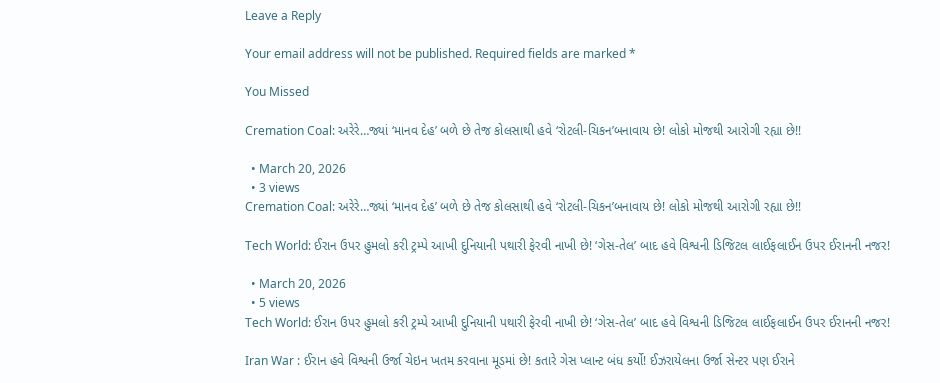Leave a Reply

Your email address will not be published. Required fields are marked *

You Missed

Cremation Coal: અરેરે…જ્યાં ‘માનવ દેહ’ બળે છે તેજ કોલસાથી હવે ‘રોટલી-ચિકન’બનાવાય છે! લોકો મોજથી આરોગી રહ્યા છે!!

  • March 20, 2026
  • 3 views
Cremation Coal: અરેરે…જ્યાં ‘માનવ દેહ’ બળે છે તેજ કોલસાથી હવે ‘રોટલી-ચિકન’બનાવાય છે! લોકો મોજથી આરોગી રહ્યા છે!!

Tech World: ઈરાન ઉપર હુમલો કરી ટ્રમ્પે આખી દુનિયાની પથારી ફેરવી નાખી છે! ‘ગેસ-તેલ’ બાદ હવે વિશ્વની ડિજિટલ લાઈફલાઈન ઉપર ઈરાનની નજર!

  • March 20, 2026
  • 5 views
Tech World: ઈરાન ઉપર હુમલો કરી ટ્રમ્પે આખી દુનિયાની પથારી ફેરવી નાખી છે! ‘ગેસ-તેલ’ બાદ હવે વિશ્વની ડિજિટલ લાઈફલાઈન ઉપર ઈરાનની નજર!

Iran War : ઈરાન હવે વિશ્વની ઉર્જા ચેઇન ખતમ કરવાના મૂડમાં છે! કતારે ગેસ પ્લાન્ટ બંધ કર્યો! ઈઝરાયેલના ઉર્જા સેન્ટર પણ ઈરાને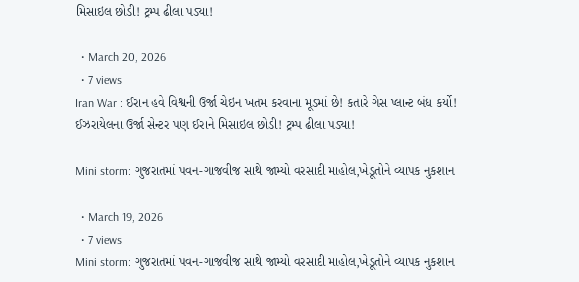મિસાઇલ છોડી! ટ્રમ્પ ઢીલા પડ્યા!

  • March 20, 2026
  • 7 views
Iran War : ઈરાન હવે વિશ્વની ઉર્જા ચેઇન ખતમ કરવાના મૂડમાં છે! કતારે ગેસ પ્લાન્ટ બંધ કર્યો! ઈઝરાયેલના ઉર્જા સેન્ટર પણ ઈરાને મિસાઇલ છોડી! ટ્રમ્પ ઢીલા પડ્યા!

Mini storm: ગુજરાતમાં પવન-ગાજવીજ સાથે જામ્યો વરસાદી માહોલ,ખેડૂતોને વ્યાપક નુકશાન

  • March 19, 2026
  • 7 views
Mini storm: ગુજરાતમાં પવન-ગાજવીજ સાથે જામ્યો વરસાદી માહોલ,ખેડૂતોને વ્યાપક નુકશાન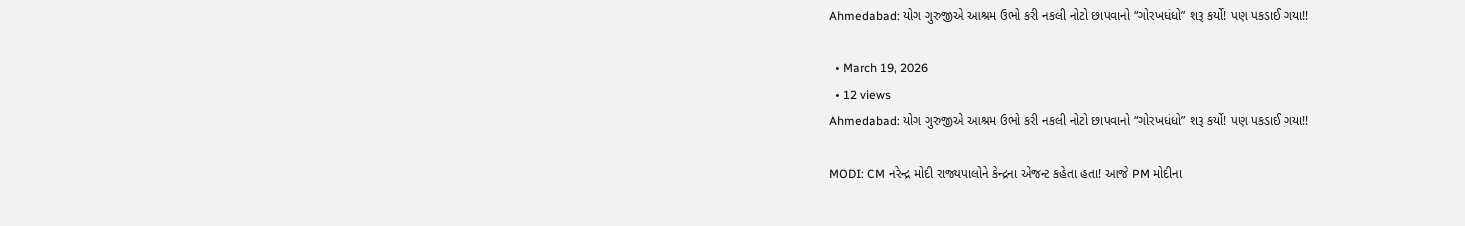Ahmedabad: યોગ ગુરુજીએ આશ્રમ ઉભો કરી નકલી નોટો છાપવાનો “ગોરખધંધો” શરૂ કર્યો! પણ પકડાઈ ગયા!!

  • March 19, 2026
  • 12 views
Ahmedabad: યોગ ગુરુજીએ આશ્રમ ઉભો કરી નકલી નોટો છાપવાનો “ગોરખધંધો” શરૂ કર્યો! પણ પકડાઈ ગયા!!

MODI: CM નરેન્દ્ર મોદી રાજ્યપાલોને કેન્દ્રના એજન્ટ કહેતા હતા! આજે PM મોદીના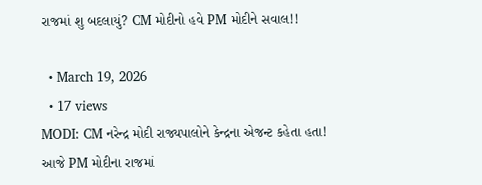રાજમાં શુ બદલાયું? CM મોદીનો હવે PM મોદીને સવાલ!!

  • March 19, 2026
  • 17 views
MODI: CM નરેન્દ્ર મોદી રાજ્યપાલોને કેન્દ્રના એજન્ટ કહેતા હતા! આજે PM મોદીના રાજમાં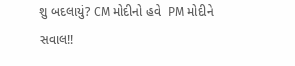શુ બદલાયું? CM મોદીનો હવે  PM મોદીને સવાલ!!